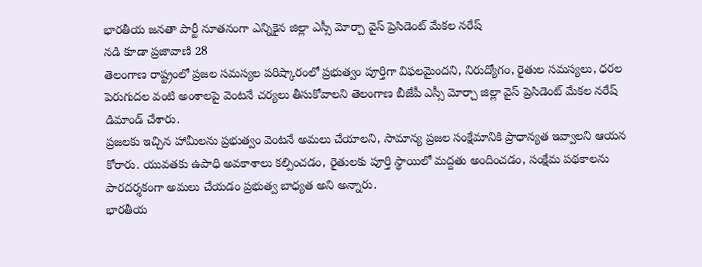భారతీయ జనతా పార్టీ నూతనంగా ఎన్నికైన జిల్లా ఎస్సీ మోర్చా వైస్ ప్రెసిడెంట్ మేకల నరేష్
నడి కూడా ప్రజావాణి 28
తెలంగాణ రాష్ట్రంలో ప్రజల సమస్యల పరిష్కారంలో ప్రభుత్వం పూర్తిగా విఫలమైందని, నిరుద్యోగం, రైతుల సమస్యలు, ధరల పెరుగుదల వంటి అంశాలపై వెంటనే చర్యలు తీసుకోవాలని తెలంగాణ బీజేపీ ఎస్సీ మోర్చా జిల్లా వైస్ ప్రెసిడెంట్ మేకల నరేష్ డిమాండ్ చేశారు.
ప్రజలకు ఇచ్చిన హామీలను ప్రభుత్వం వెంటనే అమలు చేయాలని, సామాన్య ప్రజల సంక్షేమానికి ప్రాధాన్యత ఇవ్వాలని ఆయన కోరారు. యువతకు ఉపాధి అవకాశాలు కల్పించడం, రైతులకు పూర్తి స్థాయిలో మద్దతు అందించడం, సంక్షేమ పథకాలను పారదర్శకంగా అమలు చేయడం ప్రభుత్వ బాధ్యత అని అన్నారు.
భారతీయ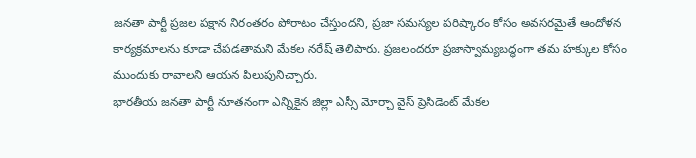జనతా పార్టీ ప్రజల పక్షాన నిరంతరం పోరాటం చేస్తుందని, ప్రజా సమస్యల పరిష్కారం కోసం అవసరమైతే ఆందోళన కార్యక్రమాలను కూడా చేపడతామని మేకల నరేష్ తెలిపారు. ప్రజలందరూ ప్రజాస్వామ్యబద్ధంగా తమ హక్కుల కోసం ముందుకు రావాలని ఆయన పిలుపునిచ్చారు.
భారతీయ జనతా పార్టీ నూతనంగా ఎన్నికైన జిల్లా ఎస్సీ మోర్చా వైస్ ప్రెసిడెంట్ మేకల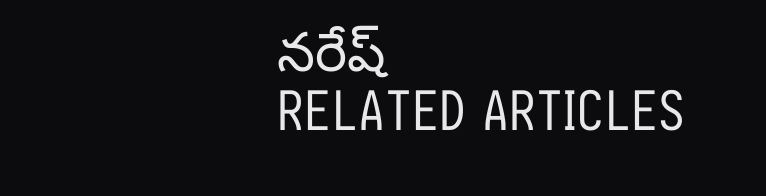నరేష్
RELATED ARTICLES